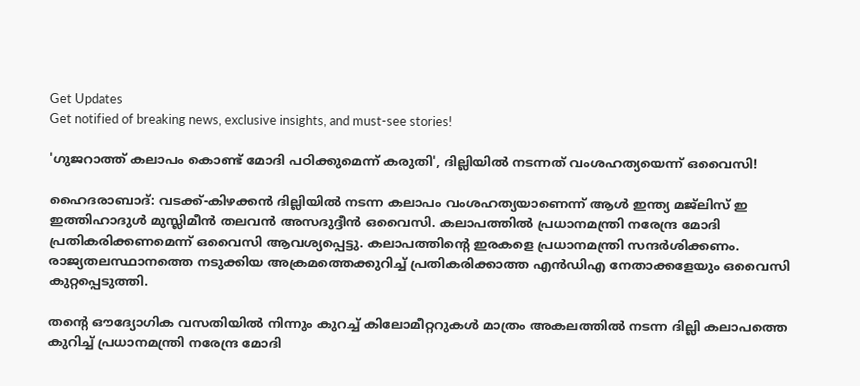Get Updates
Get notified of breaking news, exclusive insights, and must-see stories!

'ഗുജറാത്ത് കലാപം കൊണ്ട് മോദി പഠിക്കുമെന്ന് കരുതി', ദില്ലിയിൽ നടന്നത് വംശഹത്യയെന്ന് ഒവൈസി!

ഹൈദരാബാദ്: വടക്ക്-കിഴക്കന്‍ ദില്ലിയില്‍ നടന്ന കലാപം വംശഹത്യയാണെന്ന് ആള്‍ ഇന്ത്യ മജ്‌ലിസ് ഇ ഇത്തിഹാദുൾ മുസ്ലിമീന്‍ തലവന്‍ അസദുദ്ദീന്‍ ഒവൈസി. കലാപത്തില്‍ പ്രധാനമന്ത്രി നരേന്ദ്ര മോദി പ്രതികരിക്കണമെന്ന് ഒവൈസി ആവശ്യപ്പെട്ടു. കലാപത്തിന്റെ ഇരകളെ പ്രധാനമന്ത്രി സന്ദര്‍ശിക്കണം. രാജ്യതലസ്ഥാനത്തെ നടുക്കിയ അക്രമത്തെക്കുറിച്ച് പ്രതികരിക്കാത്ത എന്‍ഡിഎ നേതാക്കളേയും ഒവൈസി കുറ്റപ്പെടുത്തി.

തന്റെ ഔദ്യോഗിക വസതിയില്‍ നിന്നും കുറച്ച് കിലോമീറ്ററുകള്‍ മാത്രം അകലത്തില്‍ നടന്ന ദില്ലി കലാപത്തെ കുറിച്ച് പ്രധാനമന്ത്രി നരേന്ദ്ര മോദി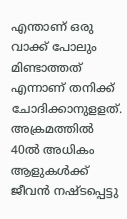എന്താണ് ഒരു വാക്ക് പോലും മിണ്ടാത്തത് എന്നാണ് തനിക്ക് ചോദിക്കാനുളളത്. അക്രമത്തില്‍ 40ല്‍ അധികം ആളുകള്‍ക്ക് ജീവന്‍ നഷ്ടപ്പെട്ടു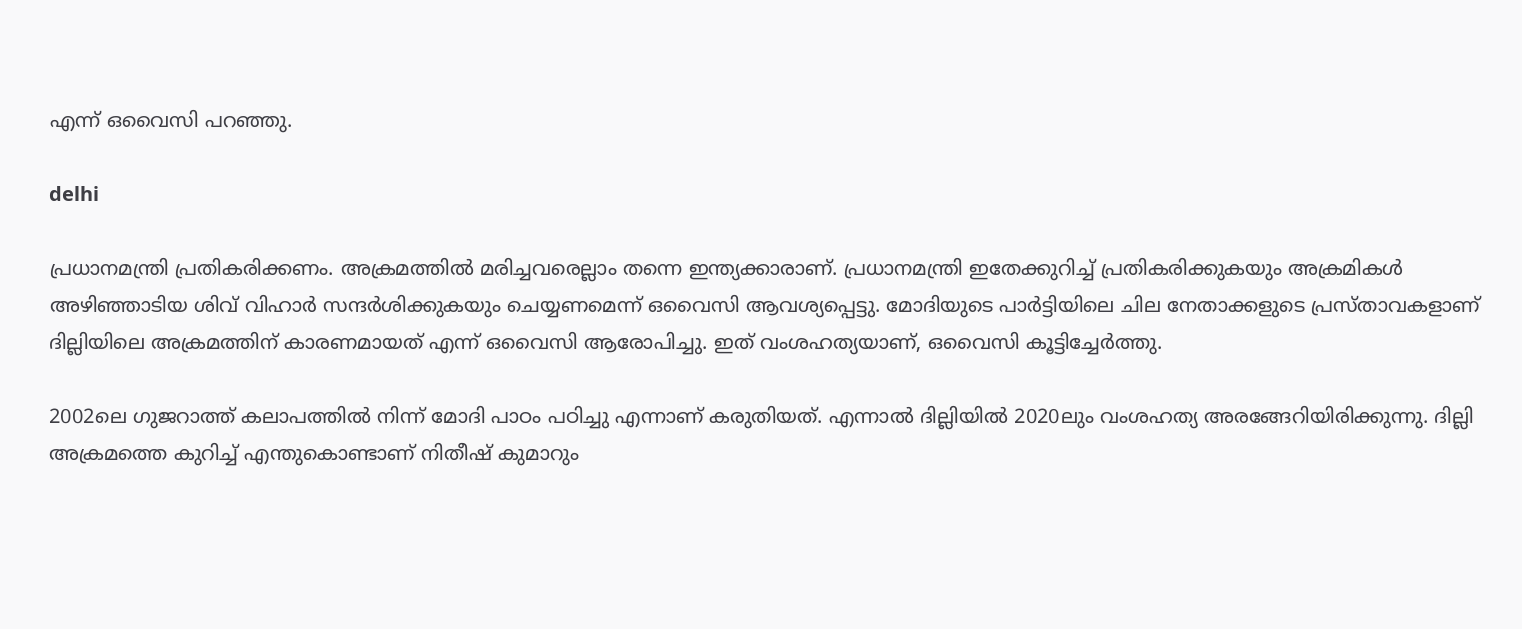എന്ന് ഒവൈസി പറഞ്ഞു.

delhi

പ്രധാനമന്ത്രി പ്രതികരിക്കണം. അക്രമത്തില്‍ മരിച്ചവരെല്ലാം തന്നെ ഇന്ത്യക്കാരാണ്. പ്രധാനമന്ത്രി ഇതേക്കുറിച്ച് പ്രതികരിക്കുകയും അക്രമികള്‍ അഴിഞ്ഞാടിയ ശിവ് വിഹാര്‍ സന്ദര്‍ശിക്കുകയും ചെയ്യണമെന്ന് ഒവൈസി ആവശ്യപ്പെട്ടു. മോദിയുടെ പാര്‍ട്ടിയിലെ ചില നേതാക്കളുടെ പ്രസ്താവകളാണ് ദില്ലിയിലെ അക്രമത്തിന് കാരണമായത് എന്ന് ഒവൈസി ആരോപിച്ചു. ഇത് വംശഹത്യയാണ്, ഒവൈസി കൂട്ടിച്ചേര്‍ത്തു.

2002ലെ ഗുജറാത്ത് കലാപത്തില്‍ നിന്ന് മോദി പാഠം പഠിച്ചു എന്നാണ് കരുതിയത്. എന്നാല്‍ ദില്ലിയില്‍ 2020ലും വംശഹത്യ അരങ്ങേറിയിരിക്കുന്നു. ദില്ലി അക്രമത്തെ കുറിച്ച് എന്തുകൊണ്ടാണ് നിതീഷ് കുമാറും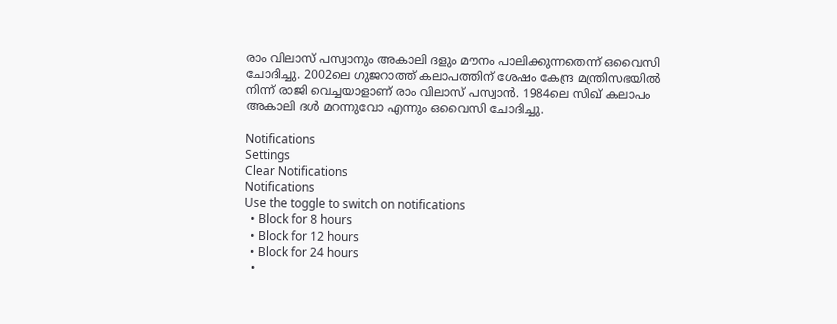രാം വിലാസ് പസ്വാനും അകാലി ദളും മൗനം പാലിക്കുന്നതെന്ന് ഒവൈസി ചോദിച്ചു. 2002ലെ ഗുജറാത്ത് കലാപത്തിന് ശേഷം കേന്ദ്ര മന്ത്രിസഭയില്‍ നിന്ന് രാജി വെച്ചയാളാണ് രാം വിലാസ് പസ്വാന്‍. 1984ലെ സിഖ് കലാപം അകാലി ദള്‍ മറന്നുവോ എന്നും ഒവൈസി ചോദിച്ചു.

Notifications
Settings
Clear Notifications
Notifications
Use the toggle to switch on notifications
  • Block for 8 hours
  • Block for 12 hours
  • Block for 24 hours
  •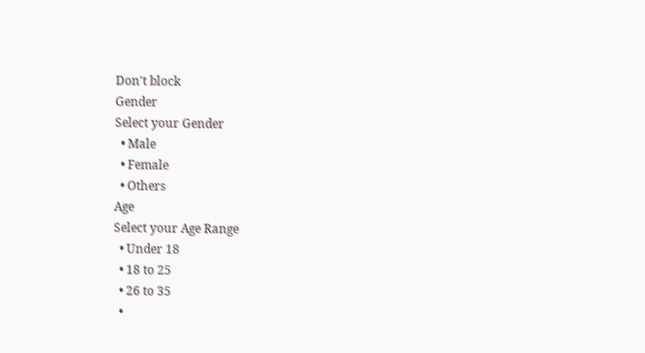Don't block
Gender
Select your Gender
  • Male
  • Female
  • Others
Age
Select your Age Range
  • Under 18
  • 18 to 25
  • 26 to 35
  •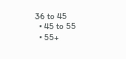36 to 45
  • 45 to 55
  • 55+